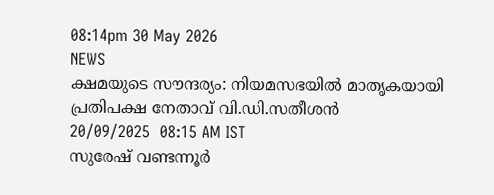08:14pm 30 May 2026
NEWS
ക്ഷമയുടെ സൗന്ദര്യം: നിയമസഭയിൽ മാതൃകയായി പ്രതിപക്ഷ നേതാവ് വി.ഡി.സതീശൻ
20/09/2025  08:15 AM IST
സുരേഷ് വണ്ടന്നൂർ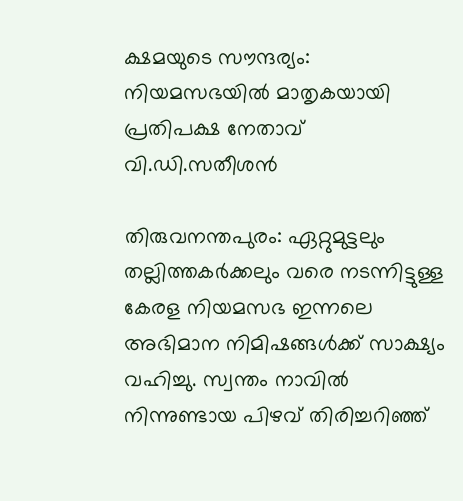ക്ഷമയുടെ സൗന്ദര്യം: നിയമസഭയിൽ മാതൃകയായി പ്രതിപക്ഷ നേതാവ് വി.ഡി.സതീശൻ

തിരുവനന്തപുരം: ഏറ്റുമുട്ടലും തല്ലിത്തകർക്കലും വരെ നടന്നിട്ടുള്ള കേരള നിയമസഭ ഇന്നലെ അഭിമാന നിമിഷങ്ങൾക്ക് സാക്ഷ്യം വഹിച്ചു. സ്വന്തം നാവിൽ നിന്നുണ്ടായ പിഴവ് തിരിച്ചറിഞ്ഞ്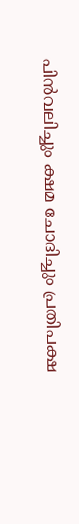പിൻവലിച്ചും ക്ഷമ ചോദിച്ചും പ്രതിപക്ഷ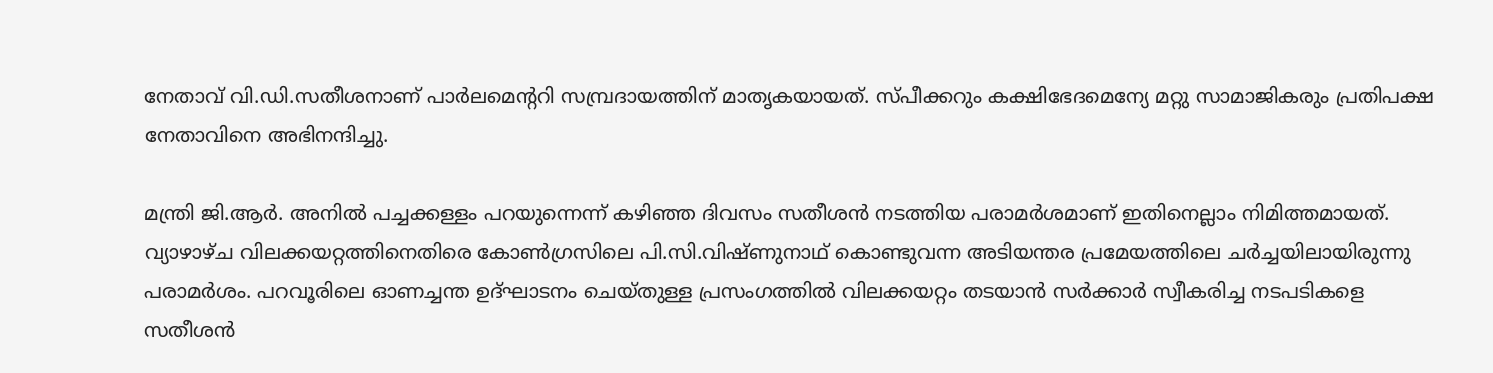നേതാവ് വി.ഡി.സതീശനാണ് പാർലമെന്ററി സമ്പ്രദായത്തിന് മാതൃകയായത്. സ്പീക്കറും കക്ഷിഭേദമെന്യേ മറ്റു സാമാജികരും പ്രതിപക്ഷ നേതാവിനെ അഭിനന്ദിച്ചു.

മന്ത്രി ജി.ആർ. അനിൽ പച്ചക്കള്ളം പറയുന്നെന്ന് കഴിഞ്ഞ ദിവസം സതീശൻ നടത്തിയ പരാമർശമാണ് ഇതിനെല്ലാം നിമിത്തമായത്. വ്യാഴാഴ്ച വിലക്കയറ്റത്തിനെതിരെ കോൺഗ്രസിലെ പി.സി.വിഷ്ണുനാഥ് കൊണ്ടുവന്ന അടിയന്തര പ്രമേയത്തിലെ ചർച്ചയിലായിരുന്നു പരാമർശം. പറവൂരിലെ ഓണച്ചന്ത ഉദ്ഘാടനം ചെയ്തുള്ള പ്രസംഗത്തിൽ വിലക്കയറ്റം തടയാൻ സർക്കാർ സ്വീകരിച്ച നടപടികളെ സതീശൻ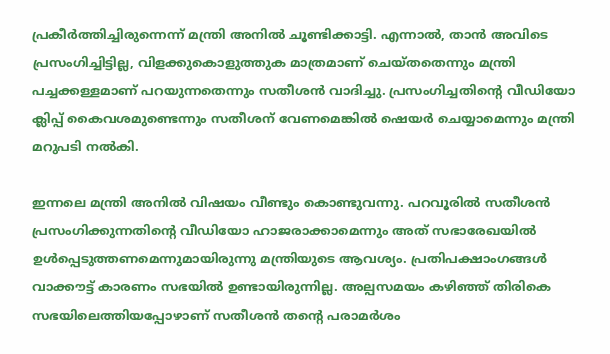പ്രകീർത്തിച്ചിരുന്നെന്ന് മന്ത്രി അനിൽ ചൂണ്ടിക്കാട്ടി. എന്നാൽ, താൻ അവിടെ പ്രസംഗിച്ചിട്ടില്ല, വിളക്കുകൊളുത്തുക മാത്രമാണ് ചെയ്തതെന്നും മന്ത്രി പച്ചക്കള്ളമാണ് പറയുന്നതെന്നും സതീശൻ വാദിച്ചു. പ്രസംഗിച്ചതിന്റെ വീഡിയോ ക്ലിപ്പ് കൈവശമുണ്ടെന്നും സതീശന് വേണമെങ്കിൽ ഷെയർ ചെയ്യാമെന്നും മന്ത്രി മറുപടി നൽകി.

ഇന്നലെ മന്ത്രി അനിൽ വിഷയം വീണ്ടും കൊണ്ടുവന്നു. പറവൂരിൽ സതീശൻ പ്രസംഗിക്കുന്നതിന്റെ വീഡിയോ ഹാജരാക്കാമെന്നും അത് സഭാരേഖയിൽ ഉൾപ്പെടുത്തണമെന്നുമായിരുന്നു മന്ത്രിയുടെ ആവശ്യം. പ്രതിപക്ഷാംഗങ്ങൾ വാക്കൗട്ട് കാരണം സഭയിൽ ഉണ്ടായിരുന്നില്ല. അല്പസമയം കഴിഞ്ഞ് തിരികെ സഭയിലെത്തിയപ്പോഴാണ് സതീശൻ തന്റെ പരാമർശം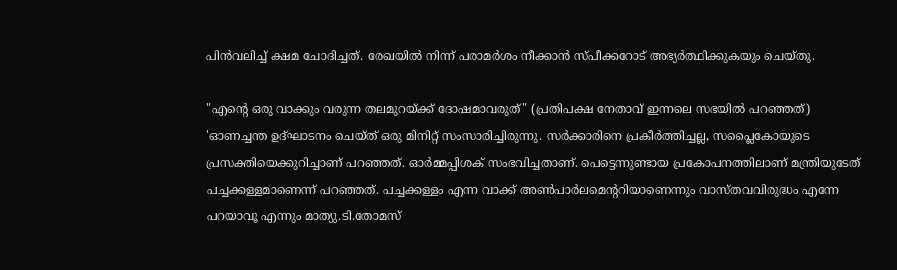പിൻവലിച്ച് ക്ഷമ ചോദിച്ചത്. രേഖയിൽ നിന്ന് പരാമർശം നീക്കാൻ സ്പീക്കറോട് അഭ്യർത്ഥിക്കുകയും ചെയ്തു.

"എന്റെ ഒരു വാക്കും വരുന്ന തലമുറയ്ക്ക് ദോഷമാവരുത്" (പ്രതിപക്ഷ നേതാവ് ഇന്നലെ സഭയിൽ പറഞ്ഞത്)
'ഓണച്ചന്ത ഉദ്ഘാടനം ചെയ്ത് ഒരു മിനിറ്റ് സംസാരിച്ചിരുന്നു. സർക്കാരിനെ പ്രകീർത്തിച്ചല്ല, സപ്ലൈകോയുടെ പ്രസക്തിയെക്കുറിച്ചാണ് പറഞ്ഞത്. ഓർമ്മപ്പിശക് സംഭവിച്ചതാണ്. പെട്ടെന്നുണ്ടായ പ്രകോപനത്തിലാണ് മന്ത്രിയുടേത് പച്ചക്കള്ളമാണെന്ന് പറഞ്ഞത്. പച്ചക്കള്ളം എന്ന വാക്ക് അൺപാർലമെന്ററിയാണെന്നും വാസ്തവവിരുദ്ധം എന്നേ പറയാവൂ എന്നും മാത്യു.ടി.തോമസ്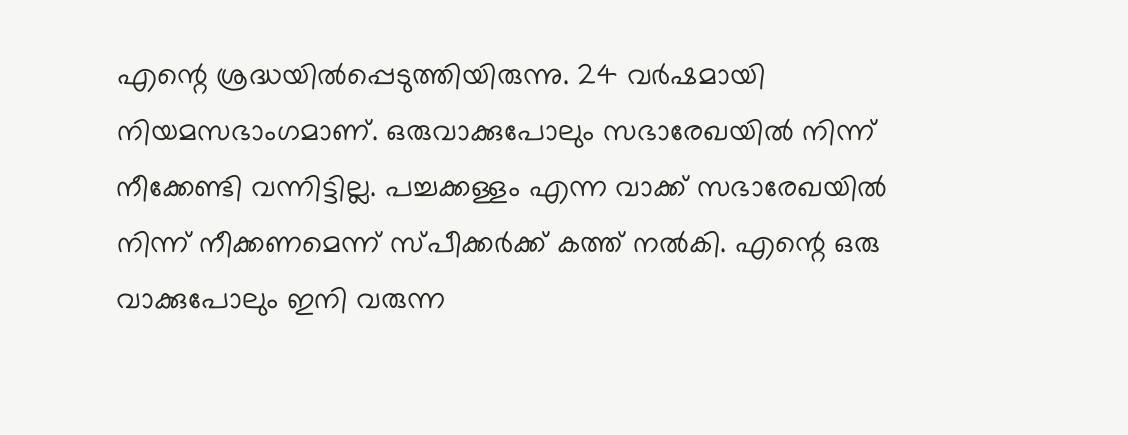എന്റെ ശ്രദ്ധയിൽപ്പെടുത്തിയിരുന്നു. 24 വർഷമായി നിയമസഭാംഗമാണ്. ഒരുവാക്കുപോലും സഭാരേഖയിൽ നിന്ന് നീക്കേണ്ടി വന്നിട്ടില്ല. പച്ചക്കള്ളം എന്ന വാക്ക് സഭാരേഖയിൽ നിന്ന് നീക്കണമെന്ന് സ്പീക്കർക്ക് കത്ത് നൽകി. എന്റെ ഒരു വാക്കുപോലും ഇനി വരുന്ന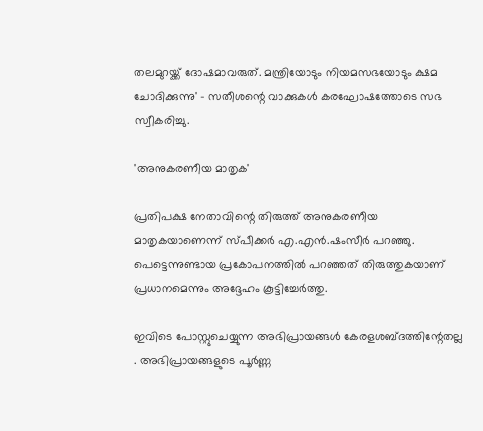തലമുറയ്ക്ക് ദോഷമാവരുത്. മന്ത്രിയോടും നിയമസഭയോടും ക്ഷമ ചോദിക്കുന്നു' - സതീശന്റെ വാക്കുകൾ കരഘോഷത്തോടെ സഭ സ്വീകരിച്ചു.

'അനുകരണീയ മാതൃക'

പ്രതിപക്ഷ നേതാവിന്റെ തിരുത്ത് അനുകരണീയ മാതൃകയാണെന്ന് സ്പീക്കർ എ.എൻ.ഷംസീർ പറഞ്ഞു. പെട്ടെന്നുണ്ടായ പ്രകോപനത്തിൽ പറഞ്ഞത് തിരുത്തുകയാണ് പ്രധാനമെന്നും അദ്ദേഹം കൂട്ടിച്ചേർത്തു.

ഇവിടെ പോസ്റ്റുചെയ്യുന്ന അഭിപ്രായങ്ങള്‍ കേരളശബ്‌ദത്തിന്റേതല്ല . അഭിപ്രായങ്ങളുടെ പൂര്‍ണ്ണ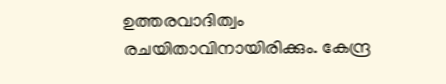ഉത്തരവാദിത്വം രചയിതാവിനായിരിക്കും. കേന്ദ്ര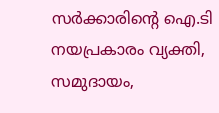സർക്കാരിന്റെ ഐ.ടി നയപ്രകാരം വ്യക്തി, സമുദായം,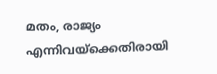മതം, രാജ്യം എന്നിവയ്ക്കെതിരായി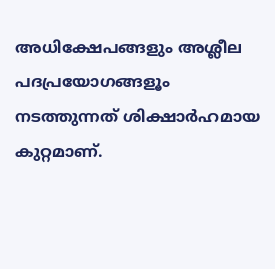അധിക്ഷേപങ്ങളും അശ്ലീല പദപ്രയോഗങ്ങളൂം നടത്തുന്നത് ശിക്ഷാര്‍ഹമായ കുറ്റമാണ്.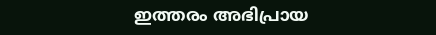ഇത്തരം അഭിപ്രായ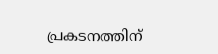പ്രകടനത്തിന്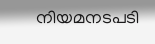നിയമനടപടി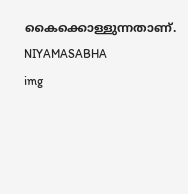കൈക്കൊള്ളുന്നതാണ്.
NIYAMASABHA
img